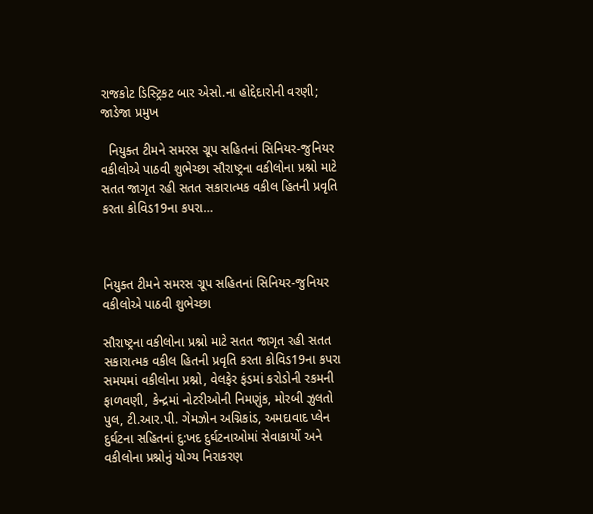રાજકોટ ડિસ્ટ્રિકટ બાર એસો.ના હોદ્દેદારોની વરણી; જાડેજા પ્રમુખ

  નિયુક્ત ટીમને સમરસ ગ્રૂપ સહિતનાં સિનિયર-જુનિયર વકીલોએ પાઠવી શુભેચ્છા સૌરાષ્ટ્રના વકીલોના પ્રશ્નો માટે સતત જાગૃત રહી સતત સકારાત્મક વકીલ હિતની પ્રવૃતિ કરતા કોવિડ19ના કપરા…



નિયુક્ત ટીમને સમરસ ગ્રૂપ સહિતનાં સિનિયર-જુનિયર વકીલોએ પાઠવી શુભેચ્છા

સૌરાષ્ટ્રના વકીલોના પ્રશ્નો માટે સતત જાગૃત રહી સતત સકારાત્મક વકીલ હિતની પ્રવૃતિ કરતા કોવિડ19ના કપરા સમયમાં વકીલોના પ્રશ્નો, વેલફેર ફંડમાં કરોડોની રકમની ફાળવણી, કેન્દ્રમાં નોટરીઓની નિમણુંક, મોરબી ઝુલતો પુલ, ટી.આર.પી. ગેમઝોન અગ્નિકાંડ, અમદાવાદ પ્લેન દુર્ઘટના સહિતનાં દુ:ખદ દુર્ઘટનાઓમાં સેવાકાર્યો અને વકીલોના પ્રશ્નોનું યોગ્ય નિરાકરણ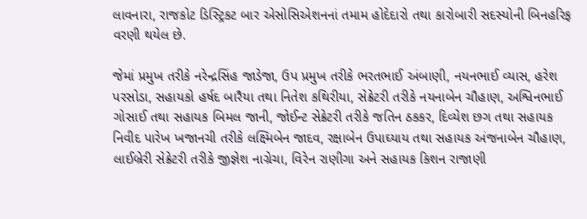લાવનારા, રાજકોટ ડિસ્ટ્રિકટ બાર એસોસિએશનનાં તમામ હોદેદારો તથા કારોબારી સદસ્યોની બિનહરિફ વરણી થયેલ છે.

જેમાં પ્રમુખ તરીકે નરેન્દ્રસિંહ જાડેજા, ઉપ પ્રમુખ તરીકે ભરતભાઈ અંબાણી, નયનભાઈ વ્યાસ, હરેશ પરસોડા, સહાયકો હર્ષદ બારૈયા તથા નિતેશ કથિરીયા, સેક્રેટરી તરીકે નયનાબેન ચૌહાણ, અશ્વિનભાઈ ગોસાઈ તથા સહાયક બિમલ જાની, જોઈન્ટ સેક્રેટરી તરીકે જતિન ઠકકર, દિવ્યેશ છગ તથા સહાયક નિવીદ પારેખ ખજાનચી તરીકે લક્ષ્મિબેન જાદવ, રક્ષાબેન ઉપાઘ્યાય તથા સહાયક અંજનાબેન ચૌહાણ, લાઈબ્રેરી સેક્રેટરી તરીકે જીજ્ઞેશ નાગ્રેચા, વિરેન રાણીગા અને સહાયક કિશન રાજાણી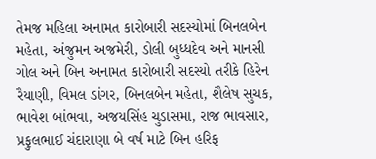તેમજ મહિલા અનામત કારોબારી સદસ્યોમાં બિનલબેન મહેતા, અંજુમન અજમેરી, ડોલી બુધ્ધદેવ અને માનસી ગોલ અને બિન અનામત કારોબારી સદસ્યો તરીકે હિરેન રૈયાણી, વિમલ ડાંગર, બિનલબેન મહેતા, શૈલેષ સુચક, ભાવેશ બાંભવા, અજયસિંહ ચુડાસમા, રાજ ભાવસાર, પ્રફુલભાઈ ચંદારાણા બે વર્ષ માટે બિન હરિફ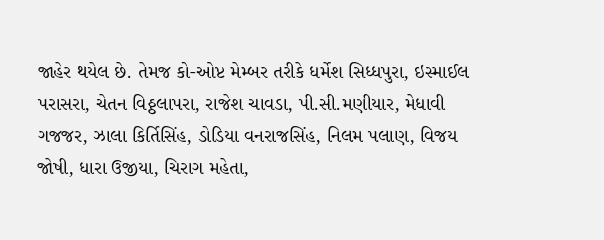જાહેર થયેલ છે. તેમજ કો-ઓપ્ટ મેમ્બર તરીકે ધર્મેશ સિધ્ધપુરા, ઇસ્માઈલ પરાસરા, ચેતન વિઠ્ઠલાપરા, રાજેશ ચાવડા, પી.સી.મણીયાર, મેધાવી ગજજર, ઝાલા કિર્તિસિંહ, ડોડિયા વનરાજસિંહ, નિલમ પલાણ, વિજય જોષી, ધારા ઉજીયા, ચિરાગ મહેતા,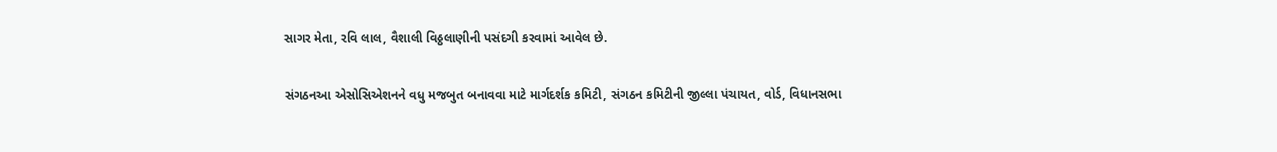સાગર મેતા, રવિ લાલ, વૈશાલી વિઠ્ઠલાણીની પસંદગી કરવામાં આવેલ છે.

સંગઠનઆ એસોસિએશનને વધુ મજબુત બનાવવા માટે માર્ગદર્શક કમિટી, સંગઠન કમિટીની જીલ્લા પંચાયત, વોર્ડ, વિધાનસભા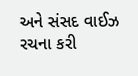અને સંસદ વાઈઝ રચના કરી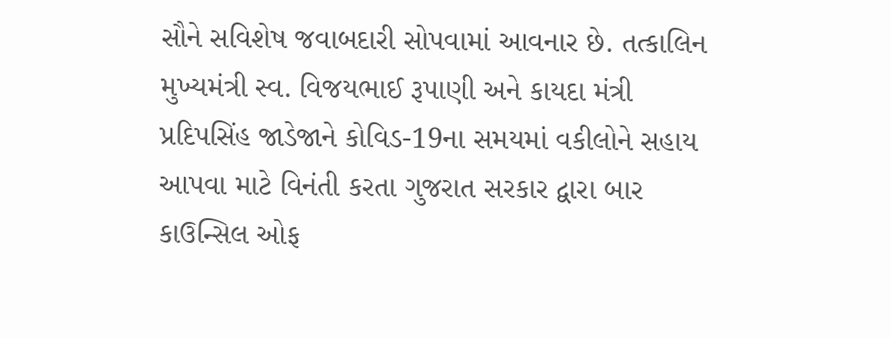સૌને સવિશેષ જવાબદારી સોપવામાં આવનાર છે. તત્કાલિન મુખ્યમંત્રી સ્વ. વિજયભાઈ રૂપાણી અને કાયદા મંત્રી પ્રદિપસિંહ જાડેજાને કોવિડ-19ના સમયમાં વકીલોને સહાય આપવા માટે વિનંતી કરતા ગુજરાત સરકાર દ્વારા બાર કાઉન્સિલ ઓફ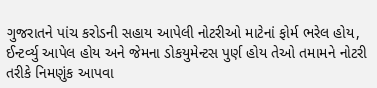ગુજરાતને પાંચ કરોડની સહાય આપેલી નોટરીઓ માટેનાં ફોર્મ ભરેલ હોય, ઈન્ટર્વ્યુ આપેલ હોય અને જેમના ડોકયુમેન્ટસ પુર્ણ હોય તેઓ તમામને નોટરી તરીકે નિમણુંક આપવા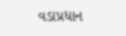વડાપ્રધાન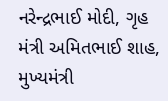નરેન્દ્રભાઈ મોદી, ગૃહ મંત્રી અમિતભાઈ શાહ, મુખ્યમંત્રી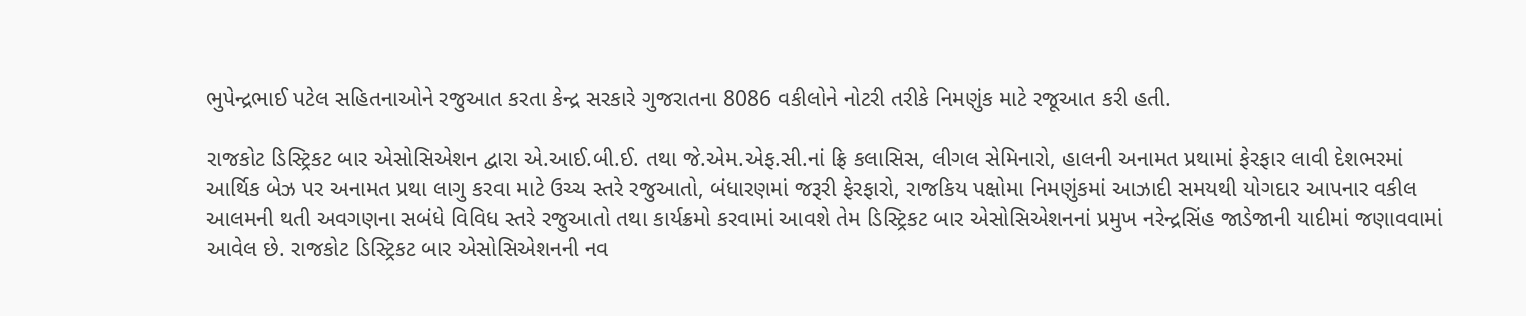ભુપેન્દ્રભાઈ પટેલ સહિતનાઓને રજુઆત કરતા કેન્દ્ર સરકારે ગુજરાતના 8086 વકીલોને નોટરી તરીકે નિમણુંક માટે રજૂઆત કરી હતી.

રાજકોટ ડિસ્ટ્રિકટ બાર એસોસિએશન દ્વારા એ.આઈ.બી.ઈ. તથા જે.એમ.એફ.સી.નાં ફ્રિ કલાસિસ, લીગલ સેમિનારો, હાલની અનામત પ્રથામાં ફેરફાર લાવી દેશભરમાં આર્થિક બેઝ પર અનામત પ્રથા લાગુ કરવા માટે ઉચ્ચ સ્તરે રજુઆતો, બંધારણમાં જરૂરી ફેરફારો, રાજકિય પક્ષોમા નિમણુંકમાં આઝાદી સમયથી યોગદાર આપનાર વકીલ આલમની થતી અવગણના સબંધે વિવિધ સ્તરે રજુઆતો તથા કાર્યક્રમો કરવામાં આવશે તેમ ડિસ્ટ્રિકટ બાર એસોસિએશનનાં પ્રમુખ નરેન્દ્રસિંહ જાડેજાની યાદીમાં જણાવવામાં આવેલ છે. રાજકોટ ડિસ્ટ્રિકટ બાર એસોસિએશનની નવ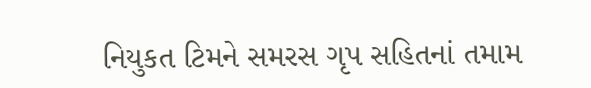નિયુકત ટિમને સમરસ ગૃપ સહિતનાં તમામ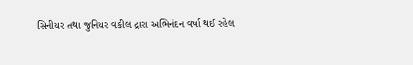સિનીયર તથા જુનિયર વકીલ દ્રારા અભિનંદન વર્ષા થઈ રહેલ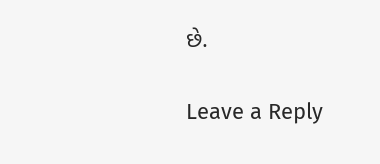છે.

Leave a Reply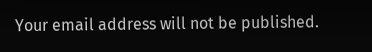Your email address will not be published.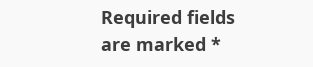Required fields are marked *